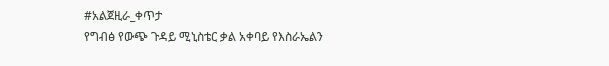#አልጀዚራ_ቀጥታ
የግብፅ የውጭ ጉዳይ ሚኒስቴር ቃል አቀባይ የእስራኤልን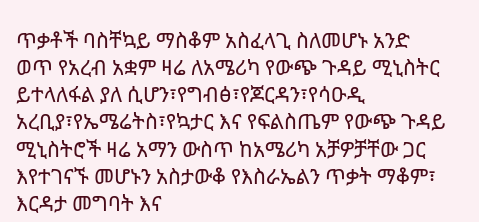ጥቃቶች ባስቸኳይ ማስቆም አስፈላጊ ስለመሆኑ አንድ ወጥ የአረብ አቋም ዛሬ ለአሜሪካ የውጭ ጉዳይ ሚኒስትር ይተላለፋል ያለ ሲሆን፣የግብፅ፣የጆርዳን፣የሳዑዲ አረቢያ፣የኤሜሬትስ፣የኳታር እና የፍልስጤም የውጭ ጉዳይ ሚኒስትሮች ዛሬ አማን ውስጥ ከአሜሪካ አቻዎቻቸው ጋር እየተገናኙ መሆኑን አስታውቆ የእስራኤልን ጥቃት ማቆም፣ እርዳታ መግባት እና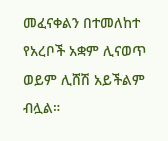መፈናቀልን በተመለከተ የአረቦች አቋም ሊናወጥ ወይም ሊሸሽ አይችልም ብሏል።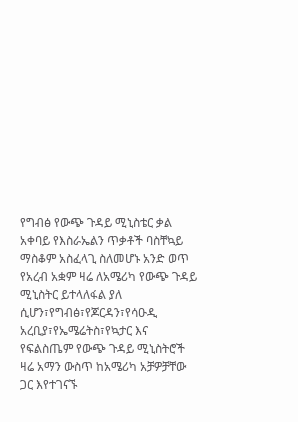የግብፅ የውጭ ጉዳይ ሚኒስቴር ቃል አቀባይ የእስራኤልን ጥቃቶች ባስቸኳይ ማስቆም አስፈላጊ ስለመሆኑ አንድ ወጥ የአረብ አቋም ዛሬ ለአሜሪካ የውጭ ጉዳይ ሚኒስትር ይተላለፋል ያለ ሲሆን፣የግብፅ፣የጆርዳን፣የሳዑዲ አረቢያ፣የኤሜሬትስ፣የኳታር እና የፍልስጤም የውጭ ጉዳይ ሚኒስትሮች ዛሬ አማን ውስጥ ከአሜሪካ አቻዎቻቸው ጋር እየተገናኙ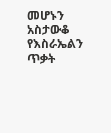መሆኑን አስታውቆ የእስራኤልን ጥቃት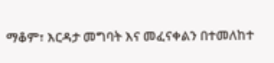ማቆም፣ እርዳታ መግባት እና መፈናቀልን በተመለከተ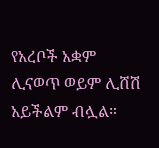የአረቦች አቋም ሊናወጥ ወይም ሊሸሽ አይችልም ብሏል።